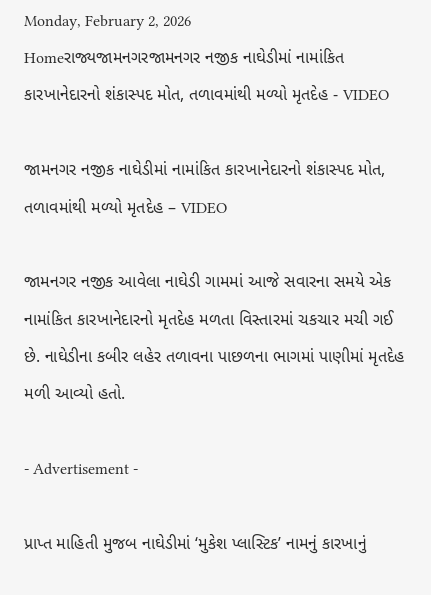Monday, February 2, 2026
Homeરાજ્યજામનગરજામનગર નજીક નાઘેડીમાં નામાંકિત કારખાનેદારનો શંકાસ્પદ મોત, તળાવમાંથી મળ્યો મૃતદેહ - VIDEO

જામનગર નજીક નાઘેડીમાં નામાંકિત કારખાનેદારનો શંકાસ્પદ મોત, તળાવમાંથી મળ્યો મૃતદેહ – VIDEO

જામનગર નજીક આવેલા નાઘેડી ગામમાં આજે સવારના સમયે એક નામાંકિત કારખાનેદારનો મૃતદેહ મળતા વિસ્તારમાં ચકચાર મચી ગઈ છે. નાઘેડીના કબીર લહેર તળાવના પાછળના ભાગમાં પાણીમાં મૃતદેહ મળી આવ્યો હતો.

- Advertisement -

પ્રાપ્ત માહિતી મુજબ નાઘેડીમાં ‘મુકેશ પ્લાસ્ટિક’ નામનું કારખાનું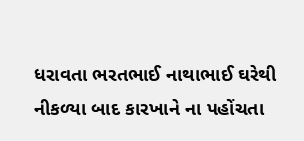ધરાવતા ભરતભાઈ નાથાભાઈ ઘરેથી નીકળ્યા બાદ કારખાને ના પહોંચતા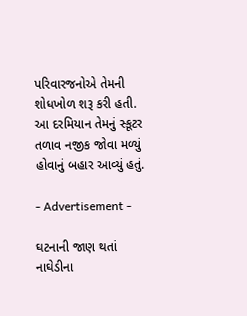પરિવારજનોએ તેમની શોધખોળ શરૂ કરી હતી. આ દરમિયાન તેમનું સ્કૂટર તળાવ નજીક જોવા મળ્યું હોવાનું બહાર આવ્યું હતું.

- Advertisement -

ઘટનાની જાણ થતાં નાઘેડીના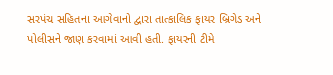સરપંચ સહિતના આગેવાનો દ્વારા તાત્કાલિક ફાયર બ્રિગેડ અને પોલીસને જાણ કરવામાં આવી હતી. ફાયરની ટીમે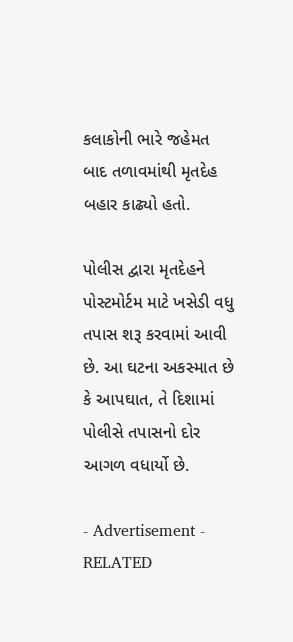કલાકોની ભારે જહેમત બાદ તળાવમાંથી મૃતદેહ બહાર કાઢ્યો હતો.

પોલીસ દ્વારા મૃતદેહને પોસ્ટમોર્ટમ માટે ખસેડી વધુ તપાસ શરૂ કરવામાં આવી છે. આ ઘટના અકસ્માત છે કે આપઘાત, તે દિશામાં પોલીસે તપાસનો દોર આગળ વધાર્યો છે.

- Advertisement -
RELATED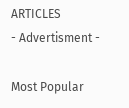ARTICLES
- Advertisment -

Most Popular